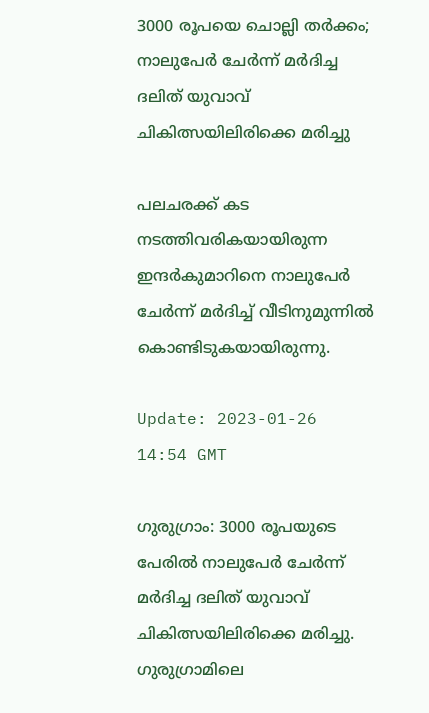3000 രൂപയെ ചൊല്ലി തർക്കം; നാലുപേർ ചേർന്ന് മർദിച്ച ദലിത് യുവാവ് ചികിത്സയിലിരിക്കെ മരിച്ചു

പലചരക്ക് കട നടത്തിവരികയായിരുന്ന ഇന്ദർകുമാറിനെ നാലുപേർ ചേർന്ന് മർദിച്ച് വീടിനുമുന്നിൽ കൊണ്ടിടുകയായിരുന്നു.

Update: 2023-01-26 14:54 GMT

ഗുരുഗ്രാം: 3000 രൂപയുടെ പേരിൽ നാലുപേർ ചേർന്ന് മർദിച്ച ദലിത് യുവാവ് ചികിത്സയിലിരിക്കെ മരിച്ചു. ഗുരുഗ്രാമിലെ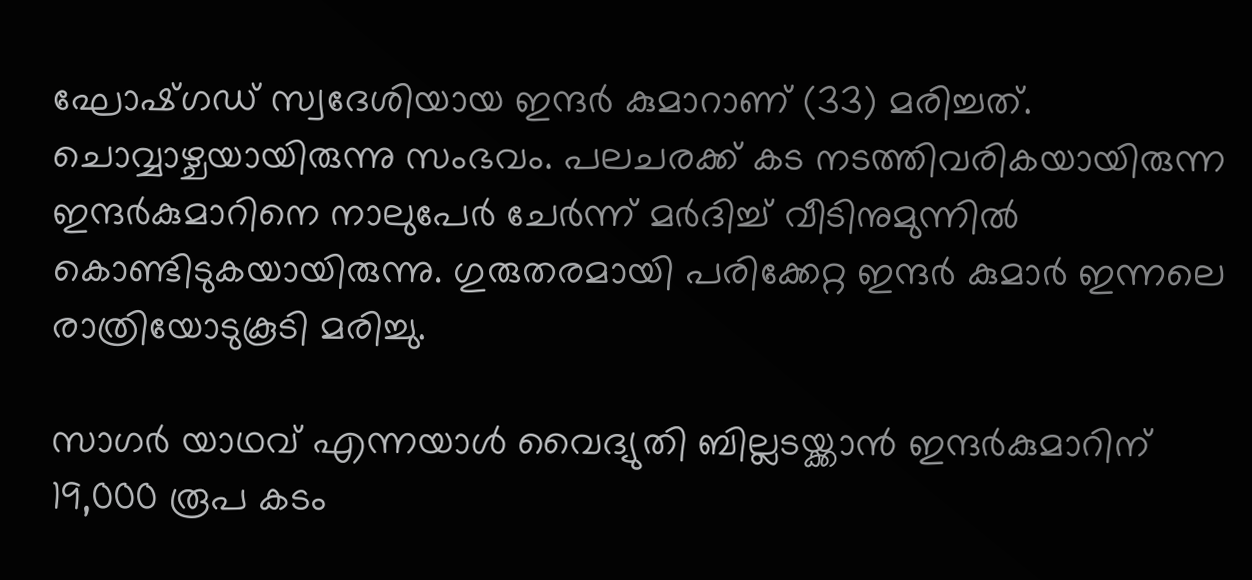ഘോഷ്ഗഡ് സ്വദേശിയായ ഇന്ദർ കുമാറാണ് (33) മരിച്ചത്. ചൊവ്വാഴ്ചയായിരുന്നു സംഭവം. പലചരക്ക് കട നടത്തിവരികയായിരുന്ന ഇന്ദർകുമാറിനെ നാലുപേർ ചേർന്ന് മർദിച്ച് വീടിനുമുന്നിൽ കൊണ്ടിടുകയായിരുന്നു. ഗുരുതരമായി പരിക്കേറ്റ ഇന്ദർ കുമാർ ഇന്നലെ രാത്രിയോടുകൂടി മരിച്ചു.

സാഗർ യാഥവ് എന്നയാൾ വൈദ്യുതി ബില്ലടയ്ക്കാൻ ഇന്ദർകുമാറിന് 19,000 രൂപ കടം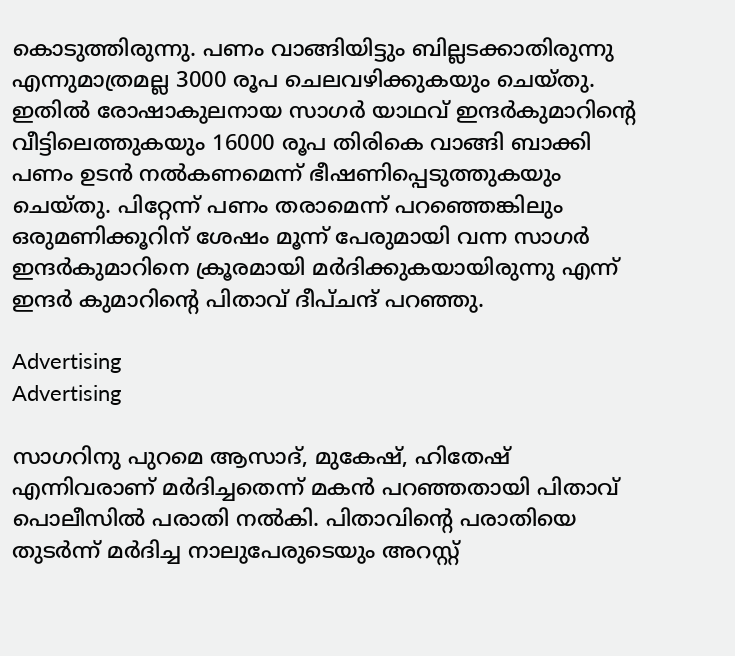കൊടുത്തിരുന്നു. പണം വാങ്ങിയിട്ടും ബില്ലടക്കാതിരുന്നു എന്നുമാത്രമല്ല 3000 രൂപ ചെലവഴിക്കുകയും ചെയ്തു. ഇതിൽ രോഷാകുലനായ സാഗർ യാഥവ് ഇന്ദർകുമാറിന്റെ വീട്ടിലെത്തുകയും 16000 രൂപ തിരികെ വാങ്ങി ബാക്കി പണം ഉടൻ നൽകണമെന്ന് ഭീഷണിപ്പെടുത്തുകയും ചെയ്‌തു. പിറ്റേന്ന് പണം തരാമെന്ന് പറഞ്ഞെങ്കിലും ഒരുമണിക്കൂറിന് ശേഷം മൂന്ന് പേരുമായി വന്ന സാഗർ ഇന്ദർകുമാറിനെ ക്രൂരമായി മർദിക്കുകയായിരുന്നു എന്ന് ഇന്ദർ കുമാറിന്റെ പിതാവ് ദീപ്ചന്ദ് പറഞ്ഞു.

Advertising
Advertising

സാഗറിനു പുറമെ ആസാദ്, മുകേഷ്, ഹിതേഷ് എന്നിവരാണ് മർദിച്ചതെന്ന് മകൻ പറഞ്ഞതായി പിതാവ് പൊലീസിൽ പരാതി നൽകി. പിതാവിന്റെ പരാതിയെ തുടർന്ന് മർദിച്ച നാലുപേരുടെയും അറസ്റ്റ്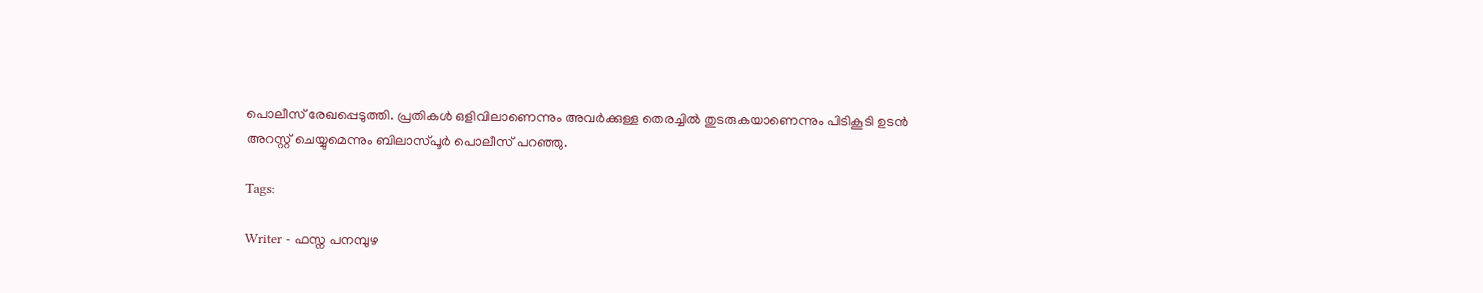പൊലീസ് രേഖപ്പെടുത്തി. പ്രതികൾ ഒളിവിലാണെന്നും അവർക്കുള്ള തെരച്ചിൽ തുടരുകയാണെന്നും പിടികൂടി ഉടൻ അറസ്റ്റ് ചെയ്യുമെന്നും ബിലാസ്പൂർ പൊലീസ് പറഞ്ഞു.

Tags:

Writer - ഫസ്ന പനമ്പുഴ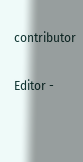contributor

Editor -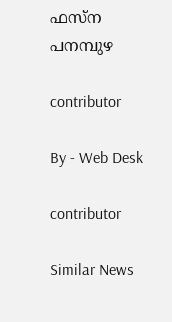ഫസ്ന പനമ്പുഴ

contributor

By - Web Desk

contributor

Similar News